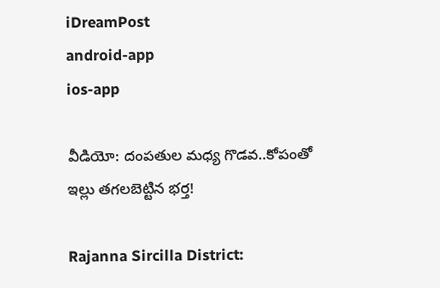iDreamPost
android-app
ios-app

వీడియో: దంపతుల మధ్య గొడవ..కోపంతో ఇల్లు తగలబెట్టిన భర్త!

Rajanna Sircilla District: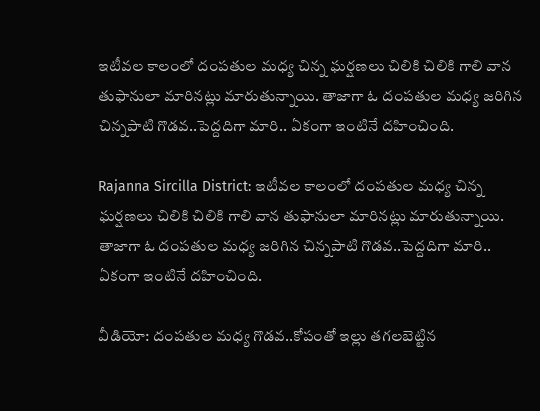ఇటీవల కాలంలో దంపతుల మధ్య చిన్న ఘర్షణలు చిలికి చిలికి గాలి వాన తుఫానులా మారినట్లు మారుతున్నాయి. తాజాగా ఓ దంపతుల మధ్య జరిగిన చిన్నపాటి గొడవ..పెద్దదిగా మారి.. ఏకంగా ఇంటినే దహించింది.

Rajanna Sircilla District: ఇటీవల కాలంలో దంపతుల మధ్య చిన్న ఘర్షణలు చిలికి చిలికి గాలి వాన తుఫానులా మారినట్లు మారుతున్నాయి. తాజాగా ఓ దంపతుల మధ్య జరిగిన చిన్నపాటి గొడవ..పెద్దదిగా మారి.. ఏకంగా ఇంటినే దహించింది.

వీడియో: దంపతుల మధ్య గొడవ..కోపంతో ఇల్లు తగలబెట్టిన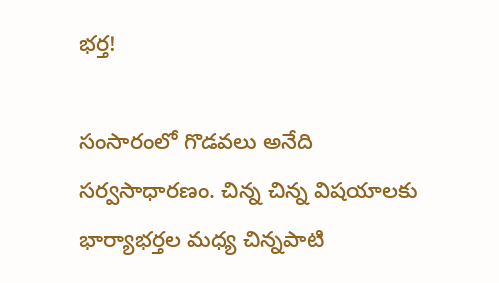భర్త!

సంసారంలో గొడవలు అనేది సర్వసాధారణం. చిన్న చిన్న విషయాలకు భార్యాభర్తల మధ్య చిన్నపాటి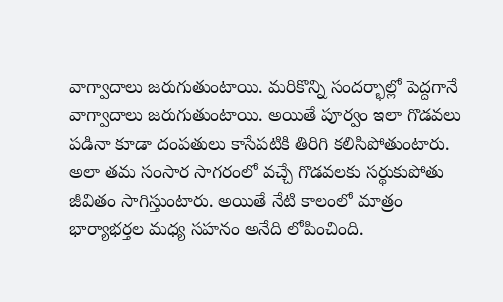వాగ్వాదాలు జరుగుతుంటాయి. మరికొన్ని సందర్భాల్లో పెద్దగానే  వాగ్వాదాలు జరుగుతుంటాయి. అయితే పూర్వం ఇలా గొడవలు పడినా కూడా దంపతులు కాసేపటికి తిరిగి కలిసిపోతుంటారు. అలా తమ సంసార సాగరంలో వచ్చే గొడవలకు సర్థుకుపోతు జీవితం సాగిస్తుంటారు. అయితే నేటి కాలంలో మాత్రం భార్యాభర్తల మధ్య సహనం అనేది లోపించింది.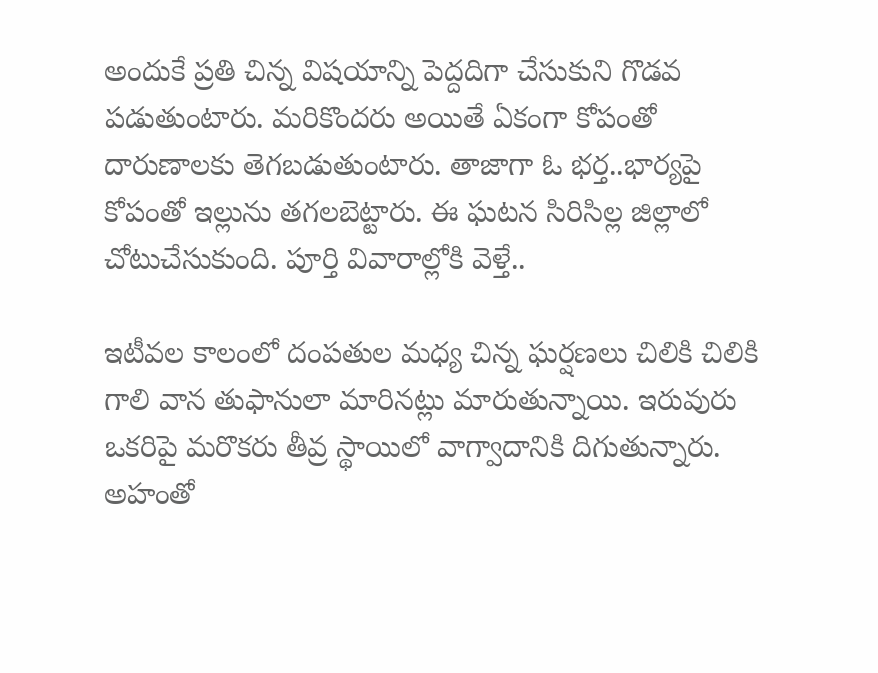అందుకే ప్రతి చిన్న విషయాన్ని పెద్దదిగా చేసుకుని గొడవ పడుతుంటారు. మరికొందరు అయితే ఏకంగా కోపంతో దారుణాలకు తెగబడుతుంటారు. తాజాగా ఓ భర్త..భార్యపై కోపంతో ఇల్లును తగలబెట్టారు. ఈ ఘటన సిరిసిల్ల జిల్లాలో చోటుచేసుకుంది. పూర్తి వివారాల్లోకి వెళ్తే..

ఇటీవల కాలంలో దంపతుల మధ్య చిన్న ఘర్షణలు చిలికి చిలికి గాలి వాన తుఫానులా మారినట్లు మారుతున్నాయి. ఇరువురు ఒకరిపై మరొకరు తీవ్ర స్థాయిలో వాగ్వాదానికి దిగుతున్నారు. అహంతో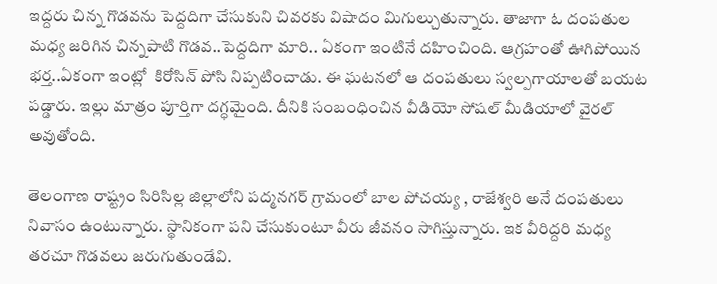ఇద్దరు చిన్న గొడవను పెద్దదిగా చేసుకుని చివరకు విషాదం మిగుల్చుతున్నారు. తాజాగా ఓ దంపతుల మధ్య జరిగిన చిన్నపాటి గొడవ..పెద్దదిగా మారి.. ఏకంగా ఇంటినే దహించింది. ఆగ్రహంతో ఊగిపోయిన భర్త..ఏకంగా ఇంట్లో  కిరోసిన్ పోసి నిప్పటించాడు. ఈ ఘటనలో ఆ దంపతులు స్వల్పగాయాలతో బయట పడ్డారు. ఇల్లు మాత్రం పూర్తిగా దగ్ధమైంది. దీనికి సంబంధించిన వీడియో సోషల్ మీడియాలో వైరల్ అవుతోంది.

తెలంగాణ రాష్ట్రం సిరిసిల్ల జిల్లాలోని పద్మనగర్ గ్రామంలో బాల పోచయ్య , రాజేశ్వరి అనే దంపతులు నివాసం ఉంటున్నారు. స్థానికంగా పని చేసుకుంటూ వీరు జీవనం సాగిస్తున్నారు. ఇక వీరిద్దరి మధ్య తరచూ గొడవలు జరుగుతుండేవి.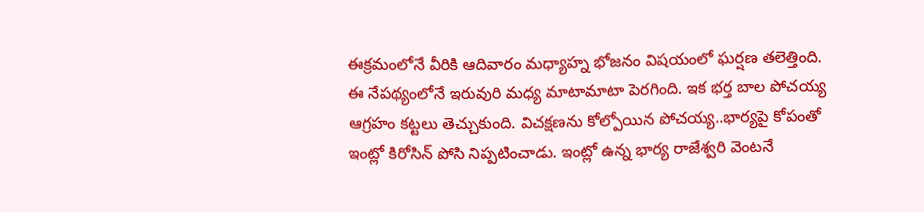ఈక్రమంలోనే వీరికి ఆదివారం మధ్యాహ్న భోజనం విషయంలో ఘర్షణ తలెత్తింది.  ఈ నేపథ్యంలోనే ఇరువురి మధ్య మాటామాటా పెరగింది. ఇక భర్త బాల పోచయ్య ఆగ్రహం కట్టలు తెచ్చుకుంది. విచక్షణను కోల్పోయిన పోచయ్య..భార్యపై కోపంతో ఇంట్లో కిరోసిన్ పోసి నిప్పటించాడు. ఇంట్లో ఉన్న భార్య రాజేశ్వరి వెంటనే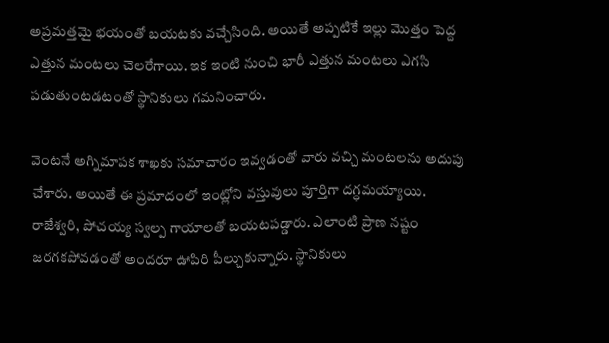అప్రమత్తమై భయంతో బయటకు వచ్చేసింది. అయితే అప్పటికే ఇల్లు మొత్తం పెద్ద ఎత్తున మంటలు చెలరేగాయి. ఇక ఇంటి నుంచి భారీ ఎత్తున మంటలు ఎగసి పడుతుంటడటంతో స్థానికులు గమనించారు.

వెంటనే అగ్నిమాపక శాఖకు సమాచారం ఇవ్వడంతో వారు వచ్చి మంటలను అదుపు చేశారు. అయితే ఈ ప్రమాదంలో ఇంట్లోని వస్తువులు పూర్తిగా దగ్ధమయ్యాయి. రాజేశ్వరి, పోచయ్య స్వల్ప గాయాలతో బయటపడ్డారు. ఎలాంటి ప్రాణ నష్టం జరగకపోవడంతో అందరూ ఊపిరి పీల్చుకున్నారు. స్థానికులు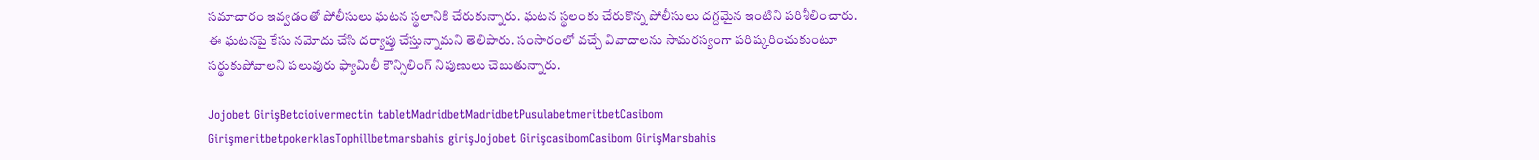సమాచారం ఇవ్వడంతో పోలీసులు ఘటన స్థలానికి చేరుకున్నారు. ఘటన స్థలంకు చేరుకొన్న పోలీసులు దగ్దమైన ఇంటిని పరిశీలించారు. ఈ ఘటనపై కేసు నమోదు చేసి దర్యాప్తు చేస్తున్నామని తెలిపారు. సంసారంలో వచ్చే వివాదాలను సామరస్యంగా పరిష్కరించుకుంటూ సర్థుకుపోవాలని పలువురు ఫ్యామిలీ కౌన్సిలింగ్ నిపుణులు చెబుతున్నారు.

Jojobet GirişBetcioivermectin tabletMadridbetMadridbetPusulabetmeritbetCasibom GirişmeritbetpokerklasTophillbetmarsbahis girişJojobet GirişcasibomCasibom GirişMarsbahis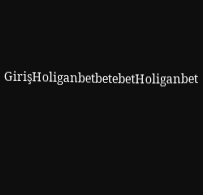GirişHoliganbetbetebetHoliganbet